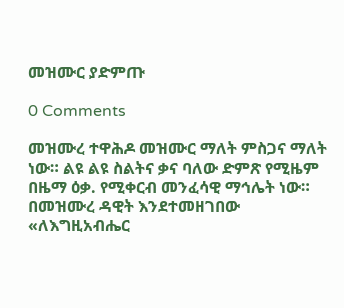መዝሙር ያድምጡ

0 Comments

መዝሙረ ተዋሕዶ መዝሙር ማለት ምስጋና ማለት ነው። ልዩ ልዩ ስልትና ቃና ባለው ድምጽ የሚዜም በዜማ ዕቃ. የሚቀርብ መንፈሳዊ ማኅሌት ነው። በመዝሙረ ዳዊት እንደተመዘገበው «ለእግዚአብሔር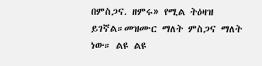በምስጋና. ዘምሩ» የሚል ትዕዛዝ ይገኛል።መዝሙር ማለት ምስጋና ማለት ነው። ልዩ ልዩ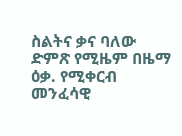ስልትና ቃና ባለው ድምጽ የሚዜም በዜማ ዕቃ. የሚቀርብ መንፈሳዊ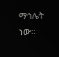ማኅሌት ነው።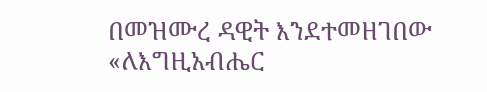በመዝሙረ ዳዊት እንደተመዘገበው «ለእግዚአብሔር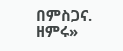በምስጋና. ዘምሩ»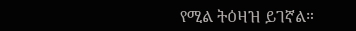የሚል ትዕዛዝ ይገኛል።